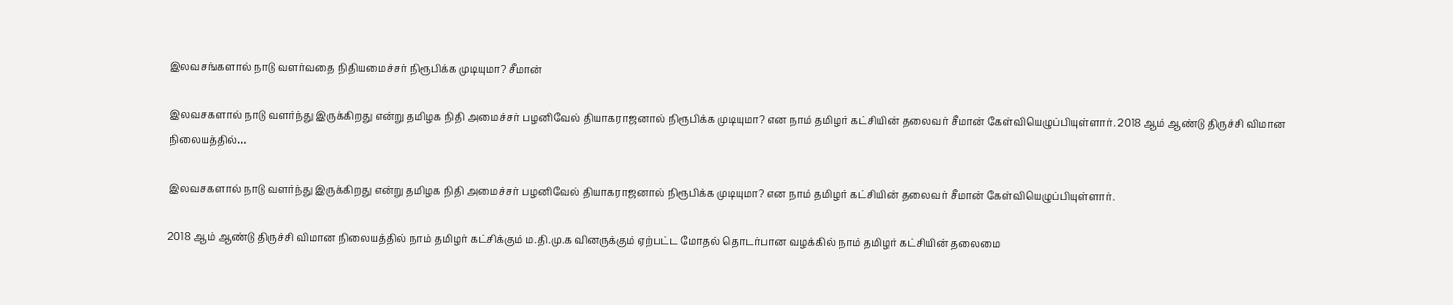இலவசங்களால் நாடு வளர்வதை நிதியமைச்சர் நிரூபிக்க முடியுமா? சீமான்

இலவசகளால் நாடு வளர்ந்து இருக்கிறது என்று தமிழக நிதி அமைச்சர் பழனிவேல் தியாகராஜனால் நிரூபிக்க முடியுமா? என நாம் தமிழர் கட்சியின் தலைவர் சீமான் கேள்வியெழுப்பியுள்ளார். 2018 ஆம் ஆண்டு திருச்சி விமான நிலையத்தில்…

இலவசகளால் நாடு வளர்ந்து இருக்கிறது என்று தமிழக நிதி அமைச்சர் பழனிவேல் தியாகராஜனால் நிரூபிக்க முடியுமா? என நாம் தமிழர் கட்சியின் தலைவர் சீமான் கேள்வியெழுப்பியுள்ளார்.

2018 ஆம் ஆண்டு திருச்சி விமான நிலையத்தில் நாம் தமிழர் கட்சிக்கும் ம.தி.மு.க வினருக்கும் ஏற்பட்ட மோதல் தொடர்பான வழக்கில் நாம் தமிழர் கட்சியின் தலைமை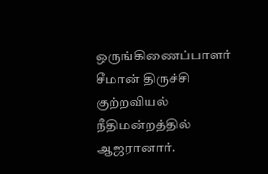ஒருங்கிணைப்பாளர் சீமான் திருச்சி குற்றவியல் நீதிமன்றத்தில் ஆஜரானார்.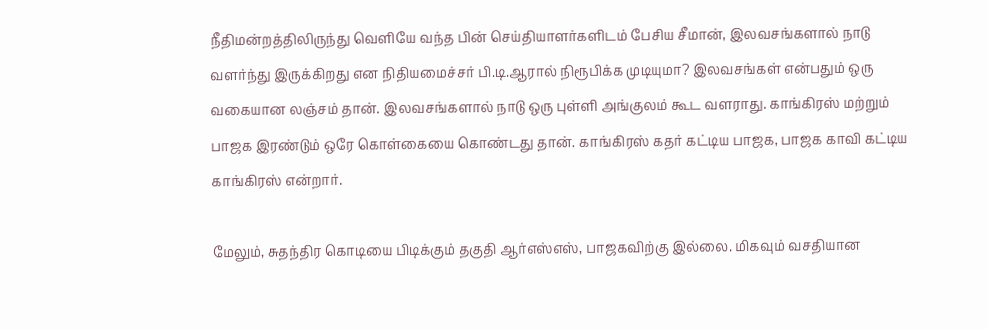நீதிமன்றத்திலிருந்து வெளியே வந்த பின் செய்தியாளர்களிடம் பேசிய சீமான், இலவசங்களால் நாடு வளர்ந்து இருக்கிறது என நிதியமைச்சர் பி.டி.ஆரால் நிரூபிக்க முடியுமா? இலவசங்கள் என்பதும் ஒரு வகையான லஞ்சம் தான். இலவசங்களால் நாடு ஒரு புள்ளி அங்குலம் கூட வளராது. காங்கிரஸ் மற்றும் பாஜக இரண்டும் ஒரே கொள்கையை கொண்டது தான். காங்கிரஸ் கதர் கட்டிய பாஜக, பாஜக காவி கட்டிய காங்கிரஸ் என்றார்.

மேலும், சுதந்திர கொடியை பிடிக்கும் தகுதி ஆர்எஸ்எஸ், பாஜகவிற்கு இல்லை. மிகவும் வசதியான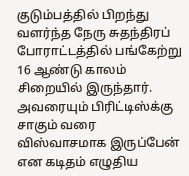குடும்பத்தில் பிறந்து வளர்ந்த நேரு சுதந்திரப் போராட்டத்தில் பங்கேற்று 16 ஆண்டு காலம் சிறையில் இருந்தார். அவரையும் பிரிட்டிஸ்க்கு சாகும் வரை விஸ்வாசமாக இருப்பேன் என கடிதம் எழுதிய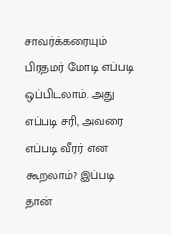சாவர்க்கரையும் பிரதமர் மோடி எப்படி ஒப்பிடலாம். அது எப்படி சரி, அவரை எப்படி வீரர் என கூறலாம்? இப்படி தான்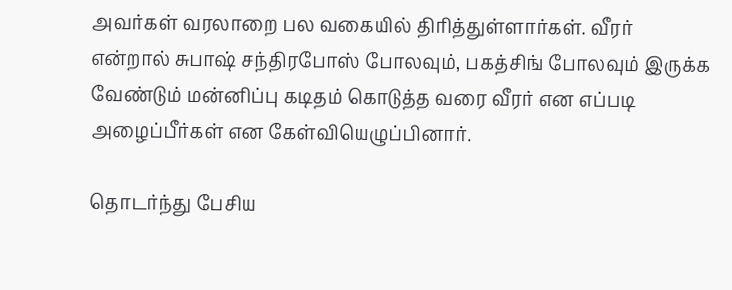அவர்கள் வரலாறை பல வகையில் திரித்துள்ளார்கள். வீரர் என்றால் சுபாஷ் சந்திரபோஸ் போலவும், பகத்சிங் போலவும் இருக்க வேண்டும் மன்னிப்பு கடிதம் கொடுத்த வரை வீரர் என எப்படி அழைப்பீர்கள் என கேள்வியெழுப்பினார்.

தொடர்ந்து பேசிய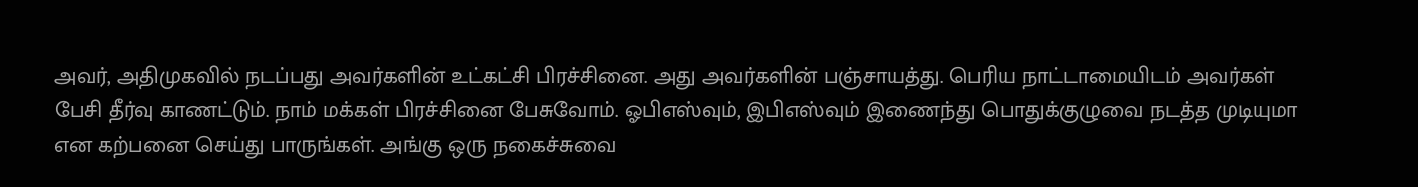அவர், அதிமுகவில் நடப்பது அவர்களின் உட்கட்சி பிரச்சினை. அது அவர்களின் பஞ்சாயத்து. பெரிய நாட்டாமையிடம் அவர்கள் பேசி தீர்வு காணட்டும். நாம் மக்கள் பிரச்சினை பேசுவோம். ஓபிஎஸ்வும், இபிஎஸ்வும் இணைந்து பொதுக்குழுவை நடத்த முடியுமா என கற்பனை செய்து பாருங்கள். அங்கு ஒரு நகைச்சுவை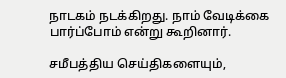நாடகம் நடக்கிறது. நாம் வேடிக்கை பார்ப்போம் என்று கூறினார்.

சமீபத்திய செய்திகளையும்,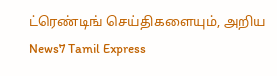ட்ரெண்டிங் செய்திகளையும், அறிய News7 Tamil Express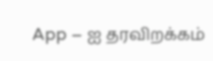App – ஐ தரவிறக்கம்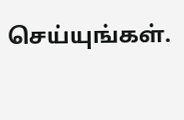செய்யுங்கள்.